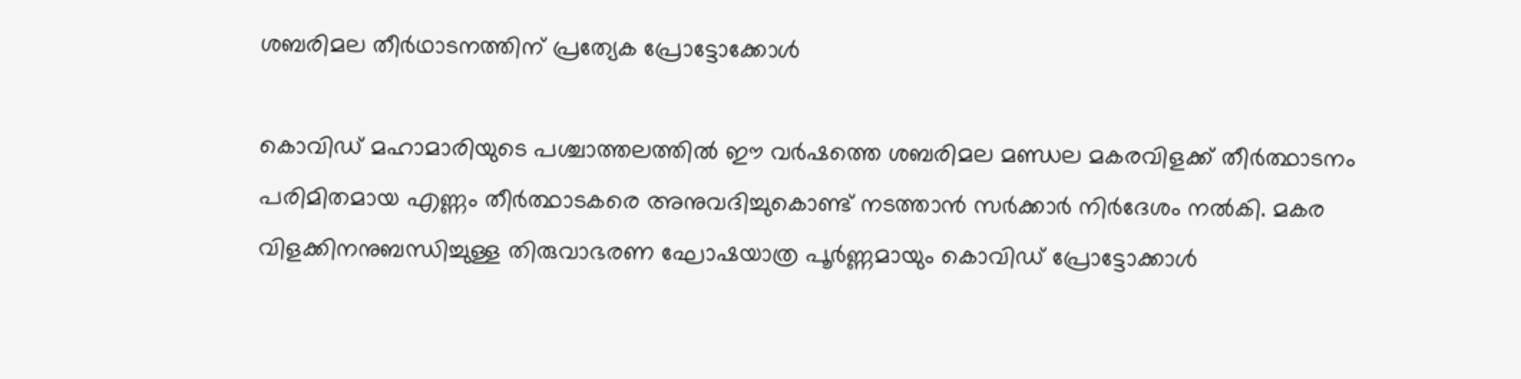ശബരിമല തീര്‍ഥാടനത്തിന് പ്രത്യേക പ്രോട്ടോക്കോള്‍

കൊവിഡ് മഹാമാരിയുടെ പശ്ചാത്തലത്തില്‍ ഈ വര്‍ഷത്തെ ശബരിമല മണ്ഡല മകരവിളക്ക് തീര്‍ത്ഥാടനം പരിമിതമായ എണ്ണം തീര്‍ത്ഥാടകരെ അനുവദിച്ചുകൊണ്ട് നടത്താന്‍ സര്‍ക്കാര്‍ നിര്‍ദേശം നല്‍കി. മകര വിളക്കിനനുബന്ധിച്ചുള്ള തിരുവാഭരണ ഘോഷയാത്ര പൂര്‍ണ്ണമായും കൊവിഡ് പ്രോട്ടോക്കാള്‍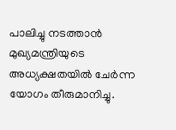പാലിച്ചു നടത്താന്‍ മുഖ്യമന്ത്രിയുടെ അധ്യക്ഷതയില്‍ ചേര്‍ന്ന യോഗം തീരുമാനിച്ചു.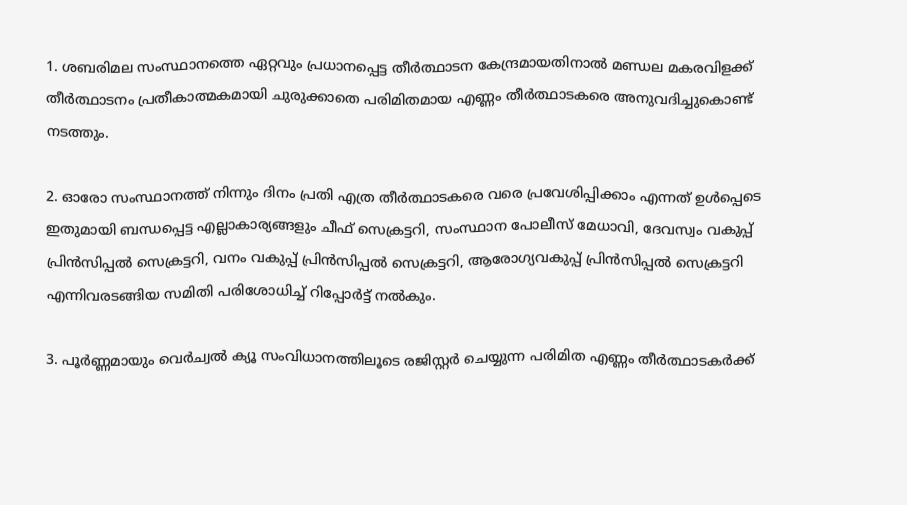1. ശബരിമല സംസ്ഥാനത്തെ ഏറ്റവും പ്രധാനപ്പെട്ട തീര്‍ത്ഥാടന കേന്ദ്രമായതിനാല്‍ മണ്ഡല മകരവിളക്ക് തീര്‍ത്ഥാടനം പ്രതീകാത്മകമായി ചുരുക്കാതെ പരിമിതമായ എണ്ണം തീര്‍ത്ഥാടകരെ അനുവദിച്ചുകൊണ്ട് നടത്തും.

2. ഓരോ സംസ്ഥാനത്ത് നിന്നും ദിനം പ്രതി എത്ര തീര്‍ത്ഥാടകരെ വരെ പ്രവേശിപ്പിക്കാം എന്നത് ഉള്‍പ്പെടെ ഇതുമായി ബന്ധപ്പെട്ട എല്ലാകാര്യങ്ങളും ചീഫ് സെക്രട്ടറി, സംസ്ഥാന പോലീസ് മേധാവി, ദേവസ്വം വകുപ്പ് പ്രിന്‍സിപ്പല്‍ സെക്രട്ടറി, വനം വകുപ്പ് പ്രിന്‍സിപ്പല്‍ സെക്രട്ടറി, ആരോഗ്യവകുപ്പ് പ്രിന്‍സിപ്പല്‍ സെക്രട്ടറി എന്നിവരടങ്ങിയ സമിതി പരിശോധിച്ച്‌ റിപ്പോര്‍ട്ട് നല്‍കും.

3. പൂര്‍ണ്ണമായും വെര്‍ച്വല്‍ ക്യൂ സംവിധാനത്തിലൂടെ രജിസ്റ്റര്‍ ചെയ്യുന്ന പരിമിത എണ്ണം തീര്‍ത്ഥാടകര്‍ക്ക്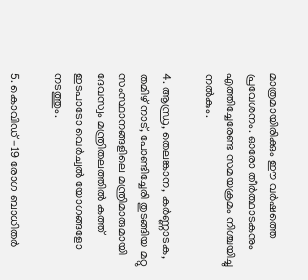മാത്രമായിരിക്കും ഈ വര്‍ഷത്തെ പ്രവേശനം. ഓരോ തീര്‍ത്ഥാടകനും എത്തിച്ചേരേണ്ട സമയക്രമം നിശ്ചയിച്ചു നല്‍കും.

4. ആന്ധ്ര, തെലങ്കാന, കര്‍ണ്ണാടക, തമിഴ് നാട്, പോണ്ടിച്ചേരി തുടങ്ങിയ മറ്റു സംസ്ഥാനങ്ങളിലെ മന്ത്രിമാരുമായി ദേവസ്വം മന്ത്രിതലത്തില്‍ കത്ത് ഇടപാടോ വെര്‍ച്വല്‍ യോഗങ്ങളോ നടത്തും.

5. കൊവിഡ് -19 രോഗ ബാധിതര്‍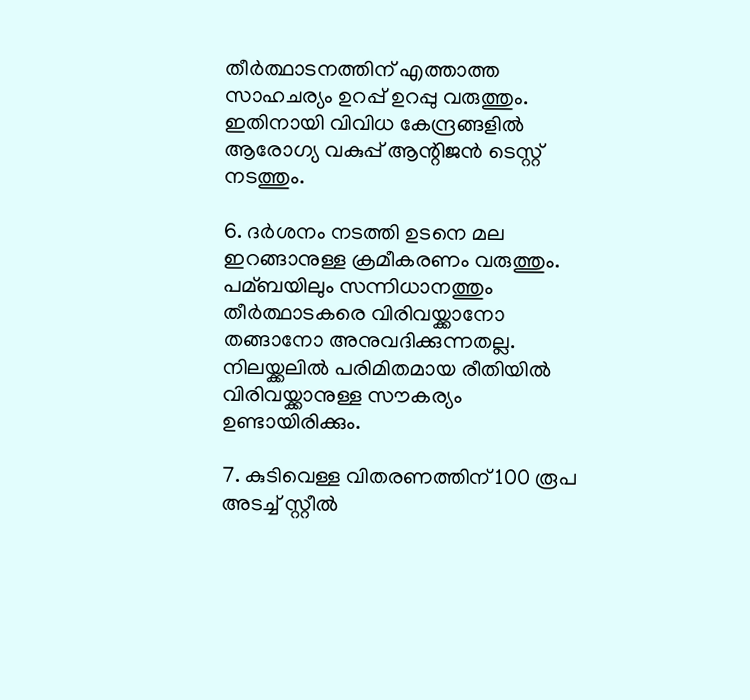തീര്‍ത്ഥാടനത്തിന് എത്താത്ത സാഹചര്യം ഉറപ്പ് ഉറപ്പു വരുത്തും. ഇതിനായി വിവിധ കേന്ദ്രങ്ങളില്‍ ആരോഗ്യ വകുപ്പ് ആന്റിജന്‍ ടെസ്റ്റ് നടത്തും.

6. ദര്‍ശനം നടത്തി ഉടനെ മല ഇറങ്ങാനുള്ള ക്രമീകരണം വരുത്തും. പമ്ബയിലും സന്നിധാനത്തും തീര്‍ത്ഥാടകരെ വിരിവയ്ക്കാനോ തങ്ങാനോ അനുവദിക്കുന്നതല്ല. നിലയ്ക്കലില്‍ പരിമിതമായ രീതിയില്‍ വിരിവയ്ക്കാനുള്ള സൗകര്യം ഉണ്ടായിരിക്കും.

7. കുടിവെള്ള വിതരണത്തിന് 100 രൂപ അടച്ച്‌ സ്റ്റീല്‍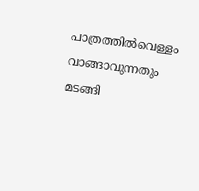പാത്രത്തില്‍വെള്ളം വാങ്ങാവുന്നതും മടങ്ങി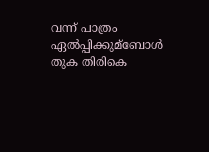വന്ന് പാത്രം ഏല്‍പ്പിക്കുമ്ബോള്‍ തുക തിരികെ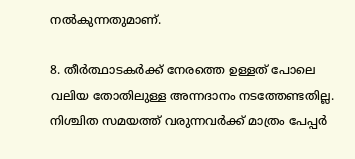നല്‍കുന്നതുമാണ്.

8. തീര്‍ത്ഥാടകര്‍ക്ക് നേരത്തെ ഉള്ളത് പോലെ വലിയ തോതിലുള്ള അന്നദാനം നടത്തേണ്ടതില്ല. നിശ്ചിത സമയത്ത് വരുന്നവര്‍ക്ക് മാത്രം പേപ്പര്‍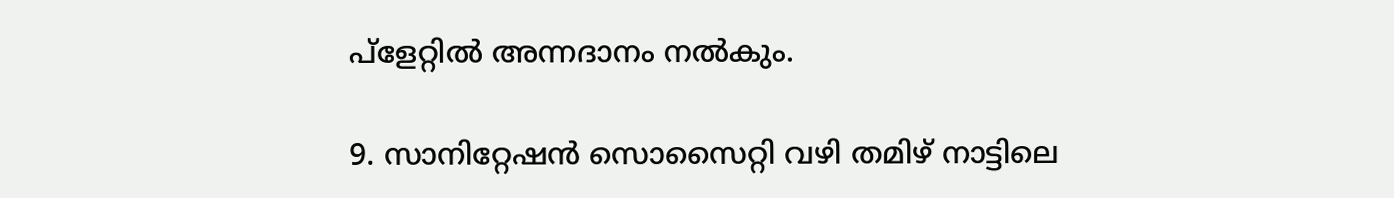പ്‌ളേറ്റില്‍ അന്നദാനം നല്‍കും.

9. സാനിറ്റേഷന്‍ സൊസൈറ്റി വഴി തമിഴ് നാട്ടിലെ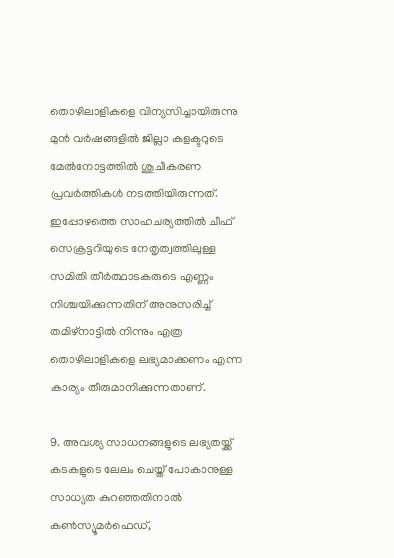തൊഴിലാളികളെ വിന്യസിച്ചായിരുന്നു മുന്‍ വര്‍ഷങ്ങളില്‍ ജില്ലാ കളക്ടറുടെ മേല്‍നോട്ടത്തില്‍ ശുചീകരണ പ്രവര്‍ത്തികള്‍ നടത്തിയിരുന്നത്. ഇപ്പോഴത്തെ സാഹചര്യത്തില്‍ ചീഫ് സെക്രട്ടറിയുടെ നേതൃത്വത്തിലുള്ള സമിതി തീര്‍ത്ഥാടകരുടെ എണ്ണം നിശ്ചയിക്കുന്നതിന് അനുസരിച്ച്‌ തമിഴ്‌നാട്ടില്‍ നിന്നും എത്ര തൊഴിലാളികളെ ലഭ്യമാക്കണം എന്ന കാര്യം തീരുമാനിക്കുന്നതാണ്.

9. അവശ്യ സാധനങ്ങളുടെ ലഭ്യതയ്ക്ക് കടകളുടെ ലേലം ചെയ്ത് പോകാനുള്ള സാധ്യത കുറഞ്ഞതിനാല്‍ കണ്‍സ്യൂമര്‍ഫെഡ്,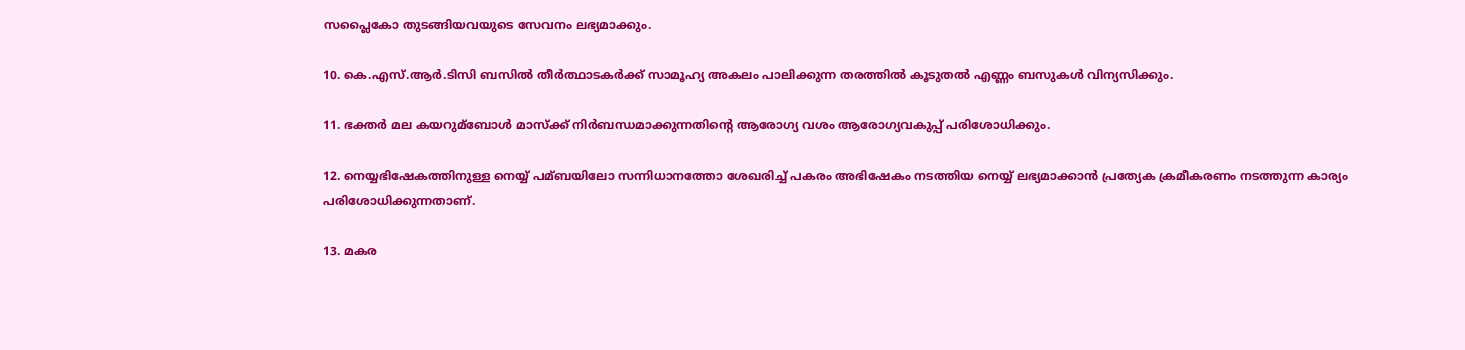സപ്ലൈകോ തുടങ്ങിയവയുടെ സേവനം ലഭ്യമാക്കും.

10. കെ.എസ്.ആര്‍.ടിസി ബസില്‍ തീര്‍ത്ഥാടകര്‍ക്ക് സാമൂഹ്യ അകലം പാലിക്കുന്ന തരത്തില്‍ കൂടുതല്‍ എണ്ണം ബസുകള്‍ വിന്യസിക്കും.

11. ഭക്തര്‍ മല കയറുമ്ബോള്‍ മാസ്‌ക്ക് നിര്‍ബന്ധമാക്കുന്നതിന്റെ ആരോഗ്യ വശം ആരോഗ്യവകുപ്പ് പരിശോധിക്കും.

12. നെയ്യഭിഷേകത്തിനുള്ള നെയ്യ് പമ്ബയിലോ സന്നിധാനത്തോ ശേഖരിച്ച്‌ പകരം അഭിഷേകം നടത്തിയ നെയ്യ് ലഭ്യമാക്കാന്‍ പ്രത്യേക ക്രമീകരണം നടത്തുന്ന കാര്യം പരിശോധിക്കുന്നതാണ്.

13. മകര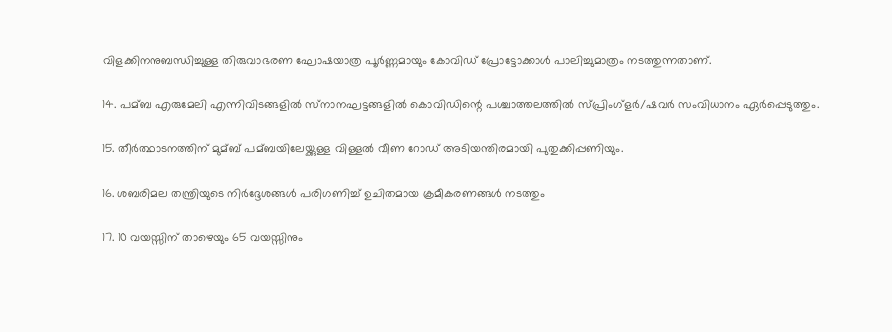വിളക്കിനനുബന്ധിച്ചുള്ള തിരുവാഭരണ ഘോഷയാത്ര പൂര്‍ണ്ണമായും കോവിഡ് പ്രോട്ടോക്കാള്‍ പാലിച്ചുമാത്രം നടത്തുന്നതാണ്.

14. പമ്ബ എരുമേലി എന്നിവിടങ്ങളില്‍ സ്‌നാനഘട്ടങ്ങളില്‍ കൊവിഡിന്റെ പശ്ചാത്തലത്തില്‍ സ്പ്രിംഗ്‌ളര്‍/ഷവര്‍ സംവിധാനം ഏര്‍പ്പെടുത്തും.

15. തീര്‍ത്ഥാടനത്തിന് മുമ്ബ് പമ്ബയിലേയ്ക്കുള്ള വിള്ളല്‍ വീണ റോഡ് അടിയന്തിരമായി പുതുക്കിപ്പണിയും.

16. ശബരിമല തന്ത്രിയുടെ നിര്‍ദ്ദേശങ്ങള്‍ പരിഗണിച്ച്‌ ഉചിതമായ ക്രമീകരണങ്ങള്‍ നടത്തും

17. 10 വയസ്സിന് താഴെയും 65 വയസ്സിനും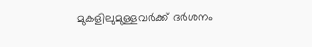മുകളിലുമുള്ളവര്‍ക്ക് ദര്‍ശനം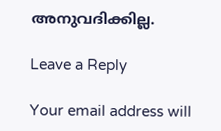അനുവദിക്കില്ല.

Leave a Reply

Your email address will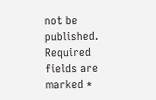not be published. Required fields are marked *